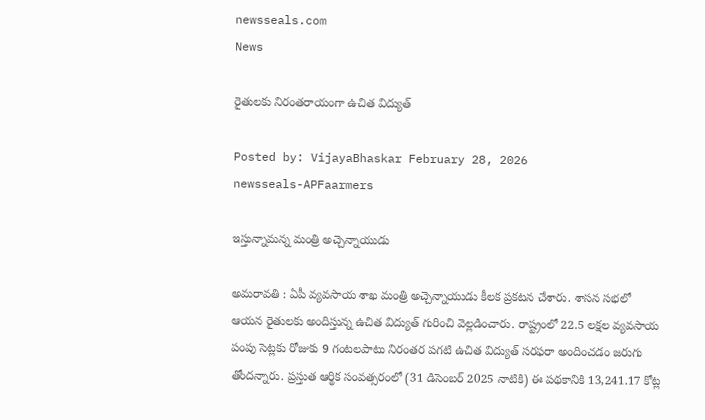newsseals.com
News

రైతుల‌కు నిరంత‌రాయంగా ఉచిత విద్యుత్

Posted by: VijayaBhaskar February 28, 2026
newsseals-APFaarmers

ఇస్తున్నామ‌న్న మంత్రి అచ్చెన్నాయుడు

అమ‌రావ‌తి : ఏపీ వ్య‌వ‌సాయ శాఖ మంత్రి అచ్చెన్నాయుడు కీల‌క ప్ర‌క‌ట‌న చేశారు. శాస‌న స‌భ‌లో ఆయ‌న రైతుల‌కు అందిస్తున్న ఉచిత విద్యుత్ గురించి వెల్ల‌డించారు. రాష్ట్రంలో 22.5 లక్షల వ్యవసాయ పంపు సెట్లకు రోజుకు 9 గంటలపాటు నిరంతర పగటి ఉచిత విద్యుత్ సరఫరా అందించడం జ‌రుగు తోంద‌న్నారు. ప్రస్తుత ఆర్థిక సంవత్సరంలో (31 డిసెంబర్ 2025 నాటికి) ఈ పథకానికి 13,241.17 కోట్ల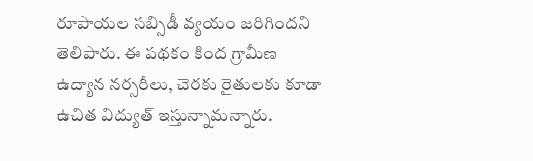రూపాయల సబ్సిడీ వ్యయం జరిగిందని తెలిపారు. ఈ పథకం కింద గ్రామీణ ఉద్యాన నర్సరీలు, చెరకు రైతులకు కూడా ఉచిత విద్యుత్ ఇస్తున్నామ‌న్నారు.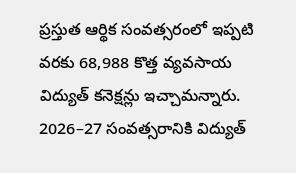ప్రస్తుత ఆర్థిక సంవత్సరంలో ఇప్పటి వరకు 68,988 కొత్త వ్యవసాయ విద్యుత్ కనెక్షన్లు ఇచ్చామ‌న్నారు. 2026–27 సంవత్సరానికి విద్యుత్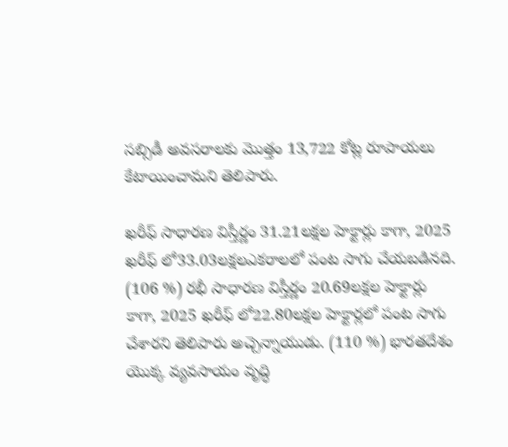సబ్సిడీ అవసరాలకు మొత్తం 13,722 కోట్ల రూపాయలు కేటాయించామని తెలిపారు.

ఖరీఫ్ సాధారణ విస్తీర్ణం 31.21లక్షల హెక్టార్లు కాగా, 2025 ఖరీఫ్ లో33.03లక్షలఎకరాలలో పంట సాగు చేయబడినది. (106 %) రభీ సాధారణ విస్తీర్ణం 20.69లక్షల హెక్టార్లు కాగా, 2025 ఖరీఫ్ లో22.80లక్షల హెక్టార్లలో పంట సాగు చేశార‌ని తెలిపారు అచ్చెన్నాయుడు. (110 %) భారతదేశం యొక్క వ్యవసాయం వృద్ధి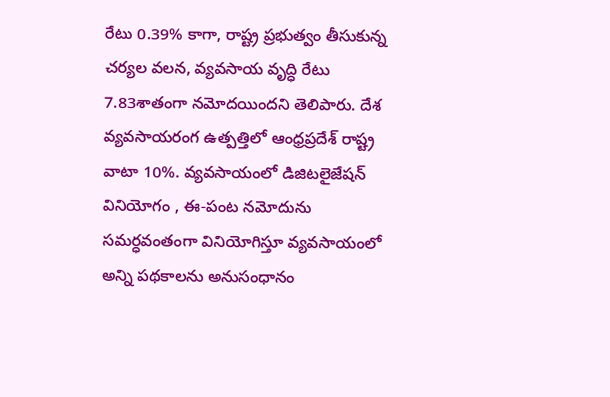రేటు 0.39% కాగా, రాష్ట్ర ప్రభుత్వం తీసుకున్న చర్యల వలన, వ్యవసాయ వృద్ధి రేటు 7.83శాతంగా నమోదయిందని తెలిపారు. దేశ వ్యవసాయరంగ ఉత్పత్తిలో ఆంధ్రప్రదేశ్ రాష్ట్ర వాటా 10%. వ్యవసాయంలో డిజిటలైజేషన్ వినియోగం , ఈ-పంట నమోదును సమర్ధవంతంగా వినియోగిస్తూ వ్యవసాయంలో అన్ని పథకాలను అనుసంధానం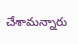చేశామ‌న్నారు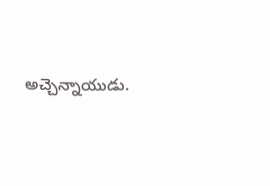అచ్చెన్నాయుడు.